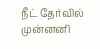நீட் தேர்வில் முன்னனி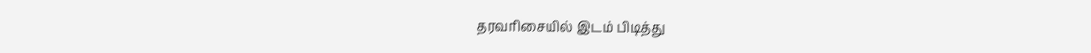தரவரிசையில் இடம் பிடித்து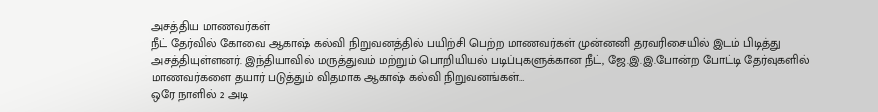அசத்திய மாணவர்கள்
நீட் தேர்வில் கோவை ஆகாஷ் கல்வி நிறுவனத்தில் பயிற்சி பெற்ற மாணவர்கள் முன்னனி தரவரிசையில் இடம் பிடித்து அசத்தியுள்ளனர். இந்தியாவில் மருத்துவம் மற்றும் பொறியியல் படிப்புகளுக்கான நீட், ஜே.இ.இ.போன்ற போட்டி தேர்வுகளில் மாணவர்களை தயார் படுத்தும் விதமாக ஆகாஷ் கல்வி நிறுவனங்கள்…
ஒரே நாளில் 2 அடி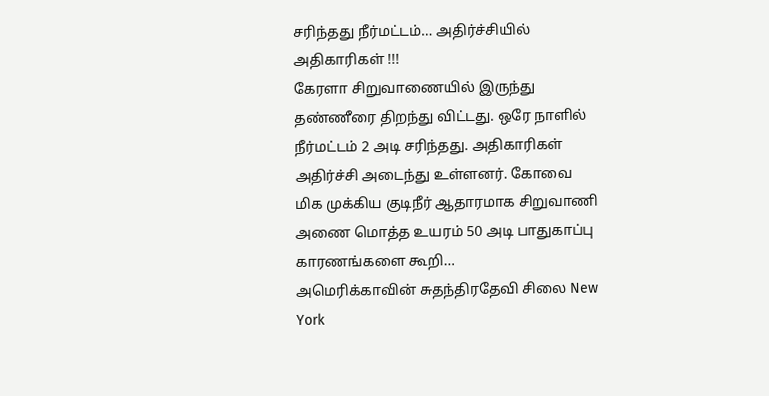சரிந்தது நீர்மட்டம்… அதிர்ச்சியில் அதிகாரிகள் !!!
கேரளா சிறுவாணையில் இருந்து தண்ணீரை திறந்து விட்டது. ஒரே நாளில் நீர்மட்டம் 2 அடி சரிந்தது. அதிகாரிகள் அதிர்ச்சி அடைந்து உள்ளனர். கோவை மிக முக்கிய குடிநீர் ஆதாரமாக சிறுவாணி அணை மொத்த உயரம் 50 அடி பாதுகாப்பு காரணங்களை கூறி…
அமெரிக்காவின் சுதந்திரதேவி சிலை New York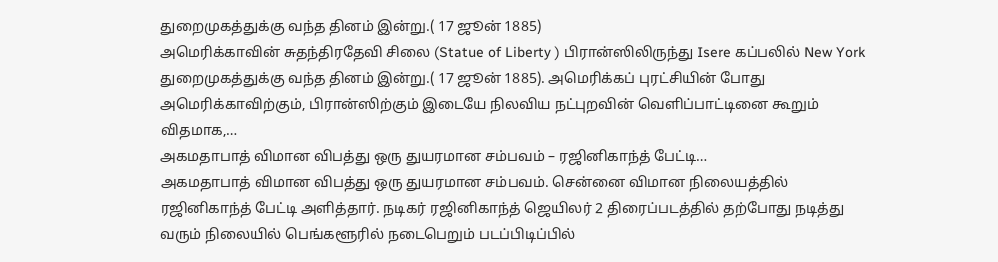துறைமுகத்துக்கு வந்த தினம் இன்று.( 17 ஜூன் 1885)
அமெரிக்காவின் சுதந்திரதேவி சிலை (Statue of Liberty ) பிரான்ஸிலிருந்து Isere கப்பலில் New York துறைமுகத்துக்கு வந்த தினம் இன்று.( 17 ஜூன் 1885). அமெரிக்கப் புரட்சியின் போது அமெரிக்காவிற்கும், பிரான்ஸிற்கும் இடையே நிலவிய நட்புறவின் வெளிப்பாட்டினை கூறும் விதமாக,…
அகமதாபாத் விமான விபத்து ஒரு துயரமான சம்பவம் – ரஜினிகாந்த் பேட்டி…
அகமதாபாத் விமான விபத்து ஒரு துயரமான சம்பவம். சென்னை விமான நிலையத்தில் ரஜினிகாந்த் பேட்டி அளித்தார். நடிகர் ரஜினிகாந்த் ஜெயிலர் 2 திரைப்படத்தில் தற்போது நடித்து வரும் நிலையில் பெங்களூரில் நடைபெறும் படப்பிடிப்பில்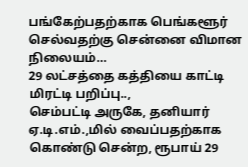பங்கேற்பதற்காக பெங்களூர் செல்வதற்கு சென்னை விமான நிலையம்…
29 லட்சத்தை கத்தியை காட்டி மிரட்டி பறிப்பு..,
செம்பட்டி அருகே, தனியார் ஏ.டி.எம்.,மில் வைப்பதற்காக கொண்டு சென்ற, ரூபாய் 29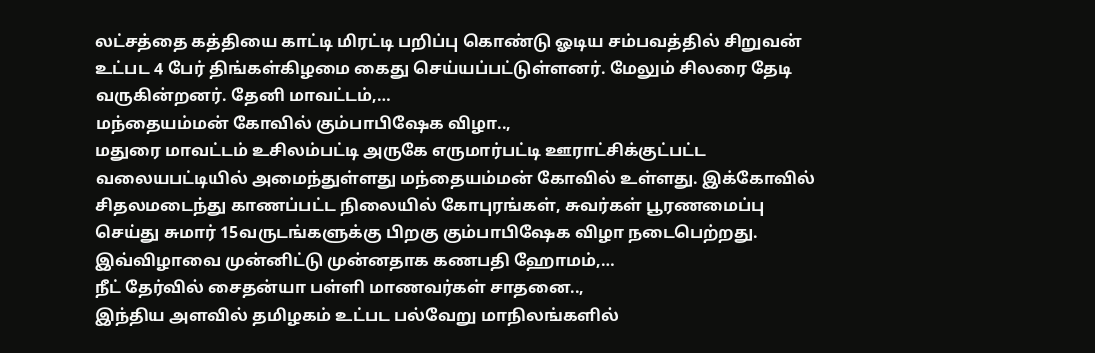லட்சத்தை கத்தியை காட்டி மிரட்டி பறிப்பு கொண்டு ஓடிய சம்பவத்தில் சிறுவன் உட்பட 4 பேர் திங்கள்கிழமை கைது செய்யப்பட்டுள்ளனர். மேலும் சிலரை தேடி வருகின்றனர். தேனி மாவட்டம்,…
மந்தையம்மன் கோவில் கும்பாபிஷேக விழா..,
மதுரை மாவட்டம் உசிலம்பட்டி அருகே எருமார்பட்டி ஊராட்சிக்குட்பட்ட வலையபட்டியில் அமைந்துள்ளது மந்தையம்மன் கோவில் உள்ளது. இக்கோவில் சிதலமடைந்து காணப்பட்ட நிலையில் கோபுரங்கள், சுவர்கள் பூரணமைப்பு செய்து சுமார் 15வருடங்களுக்கு பிறகு கும்பாபிஷேக விழா நடைபெற்றது. இவ்விழாவை முன்னிட்டு முன்னதாக கணபதி ஹோமம்,…
நீட் தேர்வில் சைதன்யா பள்ளி மாணவர்கள் சாதனை..,
இந்திய அளவில் தமிழகம் உட்பட பல்வேறு மாநிலங்களில்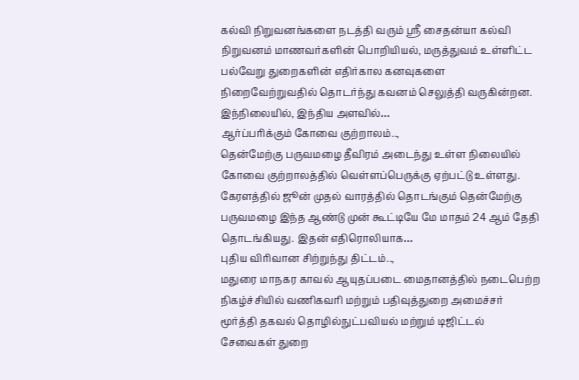கல்வி நிறுவனங்களை நடத்தி வரும் ஸ்ரீ சைதன்யா கல்வி நிறுவனம் மாணவர்களின் பொறியியல், மருத்துவம் உள்ளிட்ட பல்வேறு துறைகளின் எதிர்கால கனவுகளை நிறைவேற்றுவதில் தொடர்ந்து கவனம் செலுத்தி வருகின்றன. இந்நிலையில், இந்திய அளவில்…
ஆர்ப்பரிக்கும் கோவை குற்றாலம்..,
தென்மேற்கு பருவமழை தீவிரம் அடைந்து உள்ள நிலையில் கோவை குற்றாலத்தில் வெள்ளப்பெருக்கு ஏற்பட்டு உள்ளது. கேரளத்தில் ஜூன் முதல் வாரத்தில் தொடங்கும் தென்மேற்கு பருவமழை இந்த ஆண்டு முன் கூட்டியே மே மாதம் 24 ஆம் தேதி தொடங்கியது. இதன் எதிரொலியாக…
புதிய விரிவான சிற்றுந்து திட்டம்..,
மதுரை மாநகர காவல் ஆயுதப்படை மைதானத்தில் நடைபெற்ற நிகழ்ச்சியில் வணிகவரி மற்றும் பதிவுத்துறை அமைச்சர் மூர்த்தி தகவல் தொழில்நுட்பவியல் மற்றும் டிஜிட்டல் சேவைகள் துறை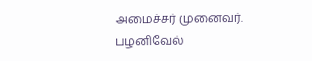அமைச்சர் முனைவர். பழனிவேல்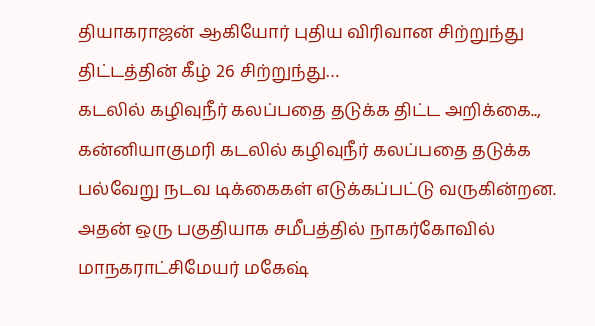தியாகராஜன் ஆகியோர் புதிய விரிவான சிற்றுந்து திட்டத்தின் கீழ் 26 சிற்றுந்து…
கடலில் கழிவுநீர் கலப்பதை தடுக்க திட்ட அறிக்கை..,
கன்னியாகுமரி கடலில் கழிவுநீர் கலப்பதை தடுக்க பல்வேறு நடவ டிக்கைகள் எடுக்கப்பட்டு வருகின்றன. அதன் ஒரு பகுதியாக சமீபத்தில் நாகர்கோவில் மாநகராட்சிமேயர் மகேஷ்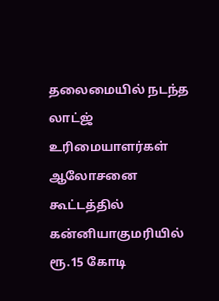தலைமையில் நடந்த லாட்ஜ் உரிமையாளர்கள் ஆலோசனை கூட்டத்தில் கன்னியாகுமரியில் ரூ.15 கோடி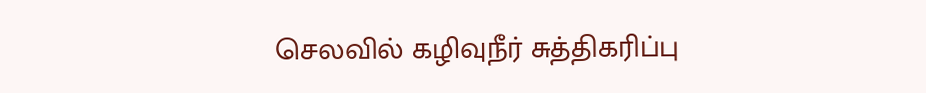செலவில் கழிவுநீர் சுத்திகரிப்பு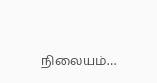நிலையம்…